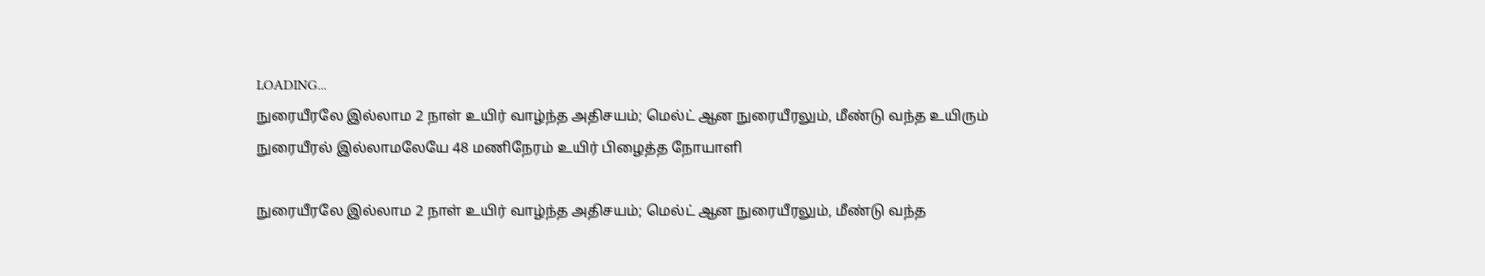LOADING...
நுரையீரலே இல்லாம 2 நாள் உயிர் வாழ்ந்த அதிசயம்; மெல்ட் ஆன நுரையீரலும், மீண்டு வந்த உயிரும்
நுரையீரல் இல்லாமலேயே 48 மணிநேரம் உயிர் பிழைத்த நோயாளி

நுரையீரலே இல்லாம 2 நாள் உயிர் வாழ்ந்த அதிசயம்; மெல்ட் ஆன நுரையீரலும், மீண்டு வந்த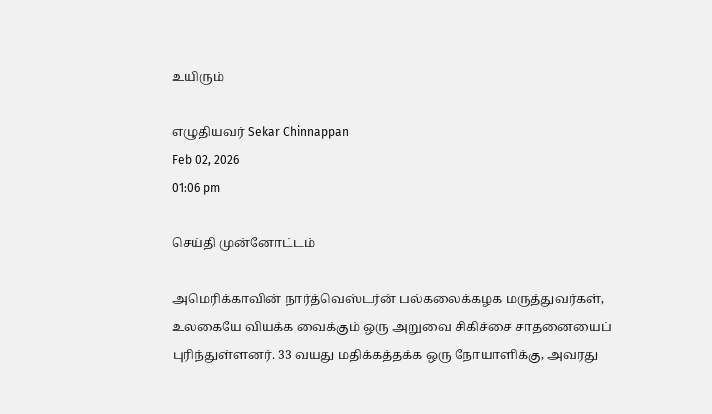உயிரும்

எழுதியவர் Sekar Chinnappan
Feb 02, 2026
01:06 pm

செய்தி முன்னோட்டம்

அமெரிக்காவின் நார்த்வெஸ்டர்ன் பல்கலைக்கழக மருத்துவர்கள், உலகையே வியக்க வைக்கும் ஒரு அறுவை சிகிச்சை சாதனையைப் புரிந்துள்ளனர். 33 வயது மதிக்கத்தக்க ஒரு நோயாளிக்கு, அவரது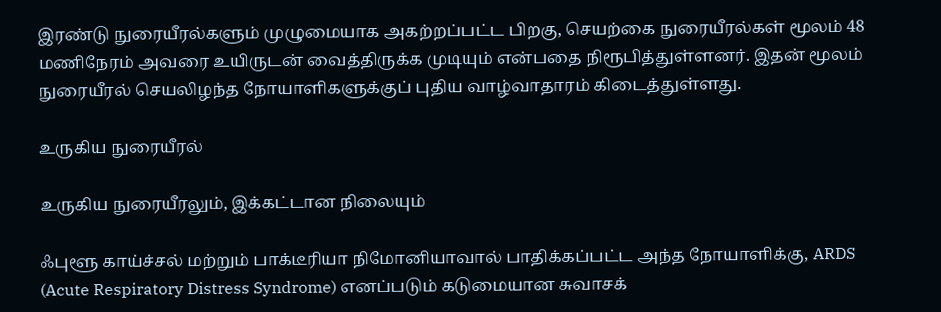இரண்டு நுரையீரல்களும் முழுமையாக அகற்றப்பட்ட பிறகு, செயற்கை நுரையீரல்கள் மூலம் 48 மணிநேரம் அவரை உயிருடன் வைத்திருக்க முடியும் என்பதை நிரூபித்துள்ளனர். இதன் மூலம் நுரையீரல் செயலிழந்த நோயாளிகளுக்குப் புதிய வாழ்வாதாரம் கிடைத்துள்ளது.

உருகிய நுரையீரல்

உருகிய நுரையீரலும், இக்கட்டான நிலையும்

ஃபுளூ காய்ச்சல் மற்றும் பாக்டீரியா நிமோனியாவால் பாதிக்கப்பட்ட அந்த நோயாளிக்கு, ARDS (Acute Respiratory Distress Syndrome) எனப்படும் கடுமையான சுவாசக்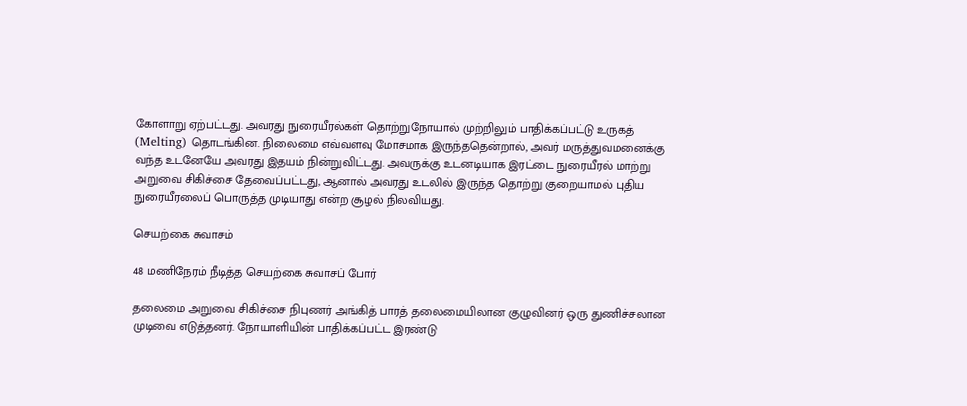கோளாறு ஏற்பட்டது. அவரது நுரையீரல்கள் தொற்றுநோயால் முற்றிலும் பாதிக்கப்பட்டு உருகத் (Melting) தொடங்கின. நிலைமை எவ்வளவு மோசமாக இருந்ததென்றால், அவர் மருத்துவமனைக்கு வந்த உடனேயே அவரது இதயம் நின்றுவிட்டது. அவருக்கு உடனடியாக இரட்டை நுரையீரல் மாற்று அறுவை சிகிச்சை தேவைப்பட்டது, ஆனால் அவரது உடலில் இருந்த தொற்று குறையாமல் புதிய நுரையீரலைப் பொருத்த முடியாது என்ற சூழல் நிலவியது.

செயற்கை சுவாசம்

48 மணிநேரம் நீடித்த செயற்கை சுவாசப் போர்

தலைமை அறுவை சிகிச்சை நிபுணர் அங்கித் பாரத் தலைமையிலான குழுவினர் ஒரு துணிச்சலான முடிவை எடுத்தனர். நோயாளியின் பாதிக்கப்பட்ட இரண்டு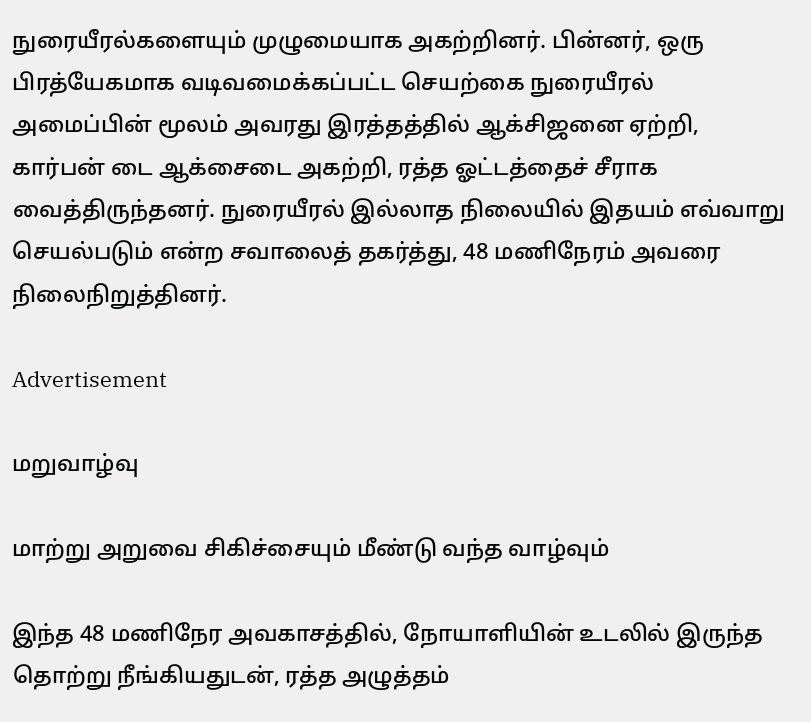நுரையீரல்களையும் முழுமையாக அகற்றினர். பின்னர், ஒரு பிரத்யேகமாக வடிவமைக்கப்பட்ட செயற்கை நுரையீரல் அமைப்பின் மூலம் அவரது இரத்தத்தில் ஆக்சிஜனை ஏற்றி, கார்பன் டை ஆக்சைடை அகற்றி, ரத்த ஓட்டத்தைச் சீராக வைத்திருந்தனர். நுரையீரல் இல்லாத நிலையில் இதயம் எவ்வாறு செயல்படும் என்ற சவாலைத் தகர்த்து, 48 மணிநேரம் அவரை நிலைநிறுத்தினர்.

Advertisement

மறுவாழ்வு

மாற்று அறுவை சிகிச்சையும் மீண்டு வந்த வாழ்வும்

இந்த 48 மணிநேர அவகாசத்தில், நோயாளியின் உடலில் இருந்த தொற்று நீங்கியதுடன், ரத்த அழுத்தம்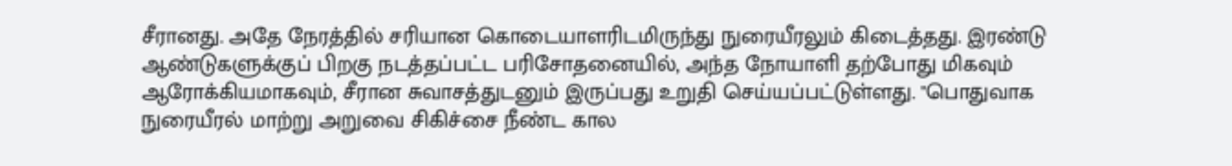சீரானது. அதே நேரத்தில் சரியான கொடையாளரிடமிருந்து நுரையீரலும் கிடைத்தது. இரண்டு ஆண்டுகளுக்குப் பிறகு நடத்தப்பட்ட பரிசோதனையில், அந்த நோயாளி தற்போது மிகவும் ஆரோக்கியமாகவும், சீரான சுவாசத்துடனும் இருப்பது உறுதி செய்யப்பட்டுள்ளது. "பொதுவாக நுரையீரல் மாற்று அறுவை சிகிச்சை நீண்ட கால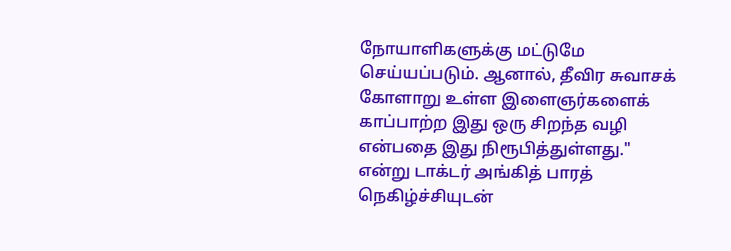நோயாளிகளுக்கு மட்டுமே செய்யப்படும். ஆனால், தீவிர சுவாசக் கோளாறு உள்ள இளைஞர்களைக் காப்பாற்ற இது ஒரு சிறந்த வழி என்பதை இது நிரூபித்துள்ளது." என்று டாக்டர் அங்கித் பாரத் நெகிழ்ச்சியுடன்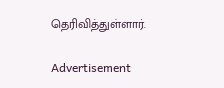தெரிவித்துள்ளார்.

Advertisement